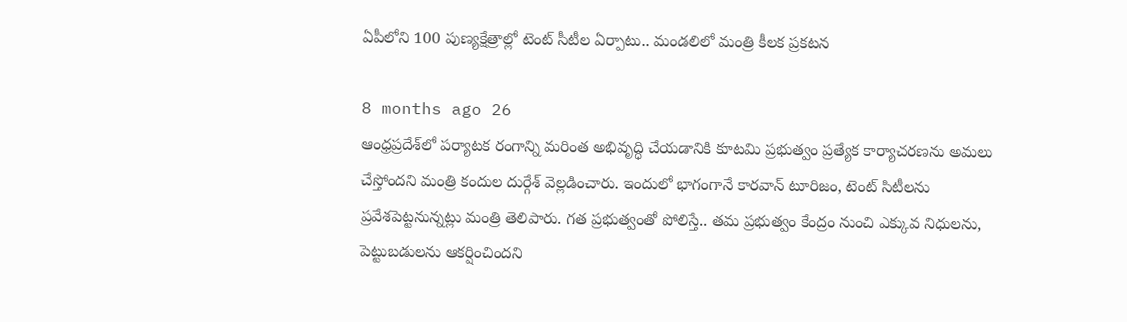ఏపీలోని 100 పుణ్యక్షేత్రాల్లో టెంట్‌ సీటీల ఏర్పాటు.. మండలిలో మంత్రి కీలక ప్రకటన

8 months ago 26
ఆంధ్రప్రదేశ్‌లో పర్యాటక రంగాన్ని మరింత అభివృద్ధి చేయడానికి కూటమి ప్రభుత్వం ప్రత్యేక కార్యాచరణను అమలు చేస్తోందని మంత్రి కందుల దుర్గేశ్ వెల్లడించారు. ఇందులో భాగంగానే కారవాన్ టూరిజం, టెంట్ సిటీలను ప్రవేశపెట్టనున్నట్లు మంత్రి తెలిపారు. గత ప్రభుత్వంతో పోలిస్తే.. తమ ప్రభుత్వం కేంద్రం నుంచి ఎక్కువ నిధులను, పెట్టుబడులను ఆకర్షించిందని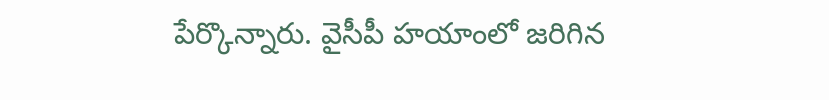పేర్కొన్నారు. వైసీపీ హయాంలో జరిగిన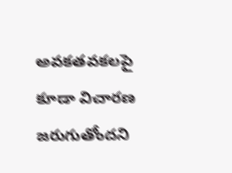అవకతవకలపై కూడా విచారణ జరుగుతోందని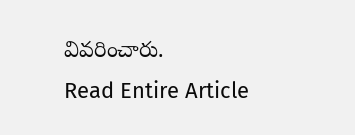వివరించారు.
Read Entire Article